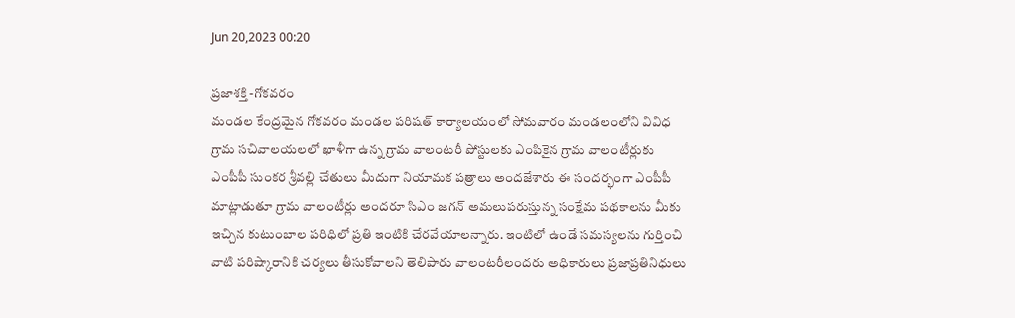Jun 20,2023 00:20

ప్రజాశక్తి -గోకవరం
మండల కేంద్రమైన గోకవరం మండల పరిషత్‌ కార్యాలయంలో సోమవారం మండలంలోని వివిధ గ్రామ సచివాలయలలో ఖాళీగా ఉన్న గ్రామ వాలంటరీ పోస్టులకు ఎంపికైన గ్రామ వాలంటీర్లుకు ఎంపీపీ సుంకర శ్రీవల్లి చేతులు మీదుగా నియామక పత్రాలు అందజేశారు ఈ సందర్భంగా ఎంపీపీ మాట్లాడుతూ గ్రామ వాలంటీర్లు అందరూ సిఎం జగన్‌ అమలుపరుస్తున్న సంక్షేమ పథకాలను మీకు ఇచ్చిన కుటుంబాల పరిధిలో ప్రతి ఇంటికి చేరవేయాలన్నారు. ఇంటిలో ఉండే సమస్యలను గుర్తించి వాటి పరిష్కారానికి చర్యలు తీసుకోవాలని తెలిపారు వాలంటరీలందరు అధికారులు ప్రజాప్రతినిధులు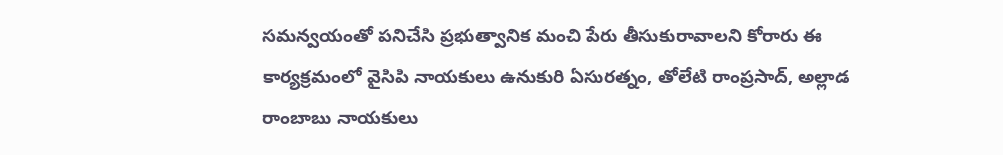సమన్వయంతో పనిచేసి ప్రభుత్వానిక మంచి పేరు తీసుకురావాలని కోరారు ఈ కార్యక్రమంలో వైసిపి నాయకులు ఉనుకురి ఏసురత్నం, తోలేటి రాంప్రసాద్‌, అల్లాడ రాంబాబు నాయకులు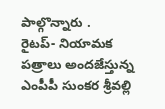పాల్గొన్నారు .
రైటప్‌- నియామక పత్రాలు అందజేస్తున్న ఎంపీపీ సుంకర శ్రీవల్లి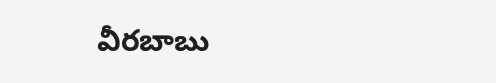వీరబాబు